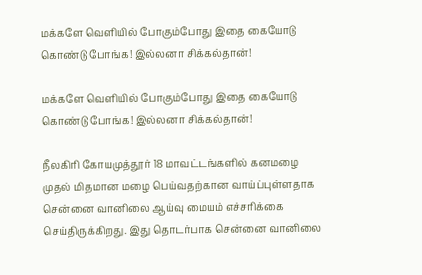மக்களே வெளியில் போகும்போது இதை கையோடு கொண்டு போங்க! இல்லனா சிக்கல்தான்!

மக்களே வெளியில் போகும்போது இதை கையோடு கொண்டு போங்க! இல்லனா சிக்கல்தான்!

நீலகிரி கோயமுத்தூர் 18 மாவட்டங்களில் கனமழை முதல் மிதமான மழை பெய்வதற்கான வாய்ப்புள்ளதாக சென்னை வானிலை ஆய்வு மையம் எச்சரிக்கை செய்திருக்கிறது. இது தொடர்பாக சென்னை வானிலை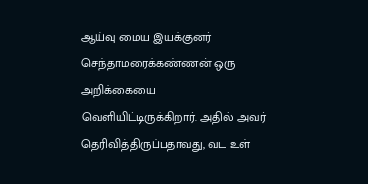ஆய்வு மைய இயக்குனர் செந்தாமரைக்கண்ணன் ஒரு அறிக்கையை வெளியிட்டிருக்கிறார். அதில் அவர் தெரிவித்திருப்பதாவது, வட உள்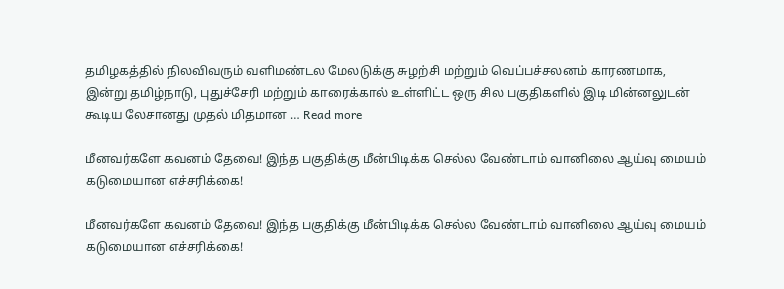தமிழகத்தில் நிலவிவரும் வளிமண்டல மேலடுக்கு சுழற்சி மற்றும் வெப்பச்சலனம் காரணமாக, இன்று தமிழ்நாடு, புதுச்சேரி மற்றும் காரைக்கால் உள்ளிட்ட ஒரு சில பகுதிகளில் இடி மின்னலுடன் கூடிய லேசானது முதல் மிதமான … Read more

மீனவர்களே கவனம் தேவை! இந்த பகுதிக்கு மீன்பிடிக்க செல்ல வேண்டாம் வானிலை ஆய்வு மையம் கடுமையான எச்சரிக்கை!

மீனவர்களே கவனம் தேவை! இந்த பகுதிக்கு மீன்பிடிக்க செல்ல வேண்டாம் வானிலை ஆய்வு மையம் கடுமையான எச்சரிக்கை!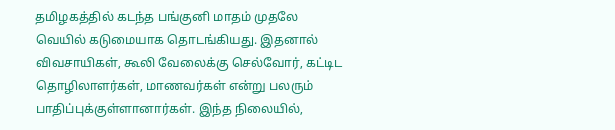தமிழகத்தில் கடந்த பங்குனி மாதம் முதலே வெயில் கடுமையாக தொடங்கியது. இதனால் விவசாயிகள், கூலி வேலைக்கு செல்வோர், கட்டிட தொழிலாளர்கள், மாணவர்கள் என்று பலரும் பாதிப்புக்குள்ளானார்கள். இந்த நிலையில்,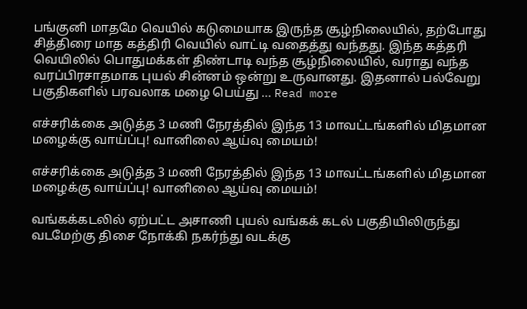பங்குனி மாதமே வெயில் கடுமையாக இருந்த சூழ்நிலையில், தற்போது சித்திரை மாத கத்திரி வெயில் வாட்டி வதைத்து வந்தது. இந்த கத்தரி வெயிலில் பொதுமக்கள் திண்டாடி வந்த சூழ்நிலையில், வராது வந்த வரப்பிரசாதமாக புயல் சின்னம் ஒன்று உருவானது. இதனால் பல்வேறு பகுதிகளில் பரவலாக மழை பெய்து … Read more

எச்சரிக்கை அடுத்த 3 மணி நேரத்தில் இந்த 13 மாவட்டங்களில் மிதமான மழைக்கு வாய்ப்பு! வானிலை ஆய்வு மையம்!

எச்சரிக்கை அடுத்த 3 மணி நேரத்தில் இந்த 13 மாவட்டங்களில் மிதமான மழைக்கு வாய்ப்பு! வானிலை ஆய்வு மையம்!

வங்கக்கடலில் ஏற்பட்ட அசாணி புயல் வங்கக் கடல் பகுதியிலிருந்து வடமேற்கு திசை நோக்கி நகர்ந்து வடக்கு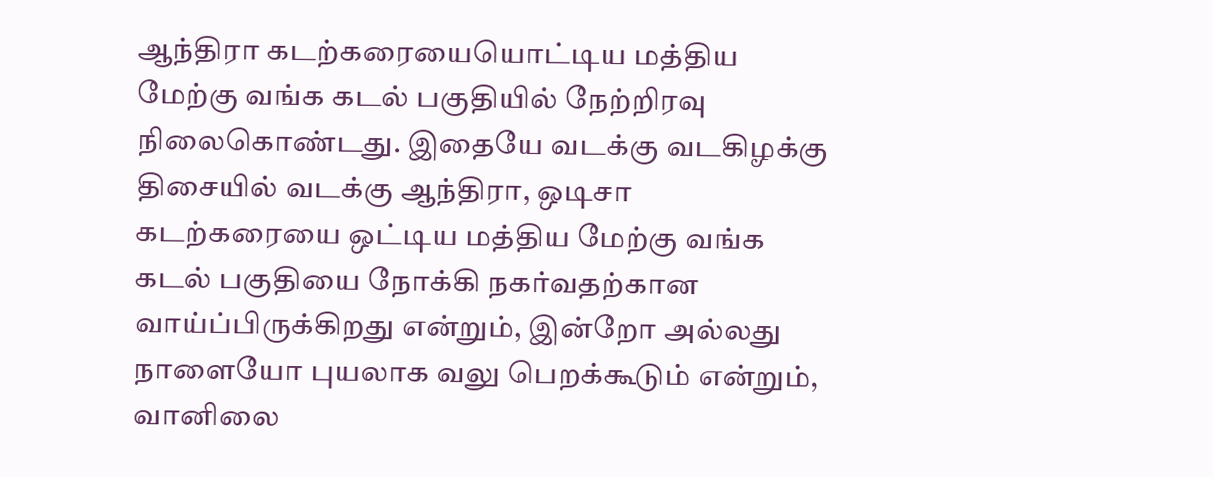ஆந்திரா கடற்கரையையொட்டிய மத்திய மேற்கு வங்க கடல் பகுதியில் நேற்றிரவு நிலைகொண்டது. இதையே வடக்கு வடகிழக்கு திசையில் வடக்கு ஆந்திரா, ஒடிசா கடற்கரையை ஒட்டிய மத்திய மேற்கு வங்க கடல் பகுதியை நோக்கி நகர்வதற்கான வாய்ப்பிருக்கிறது என்றும், இன்றோ அல்லது நாளையோ புயலாக வலு பெறக்கூடும் என்றும், வானிலை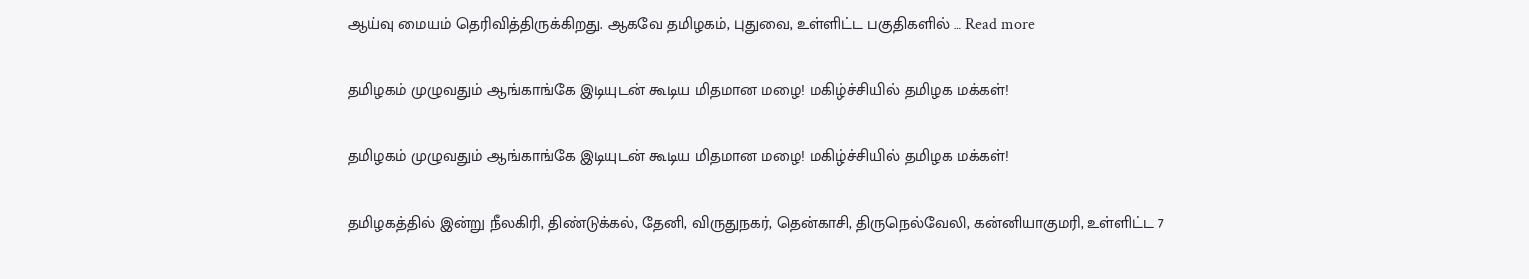ஆய்வு மையம் தெரிவித்திருக்கிறது. ஆகவே தமிழகம், புதுவை, உள்ளிட்ட பகுதிகளில் … Read more

தமிழகம் முழுவதும் ஆங்காங்கே இடியுடன் கூடிய மிதமான மழை! மகிழ்ச்சியில் தமிழக மக்கள்!

தமிழகம் முழுவதும் ஆங்காங்கே இடியுடன் கூடிய மிதமான மழை! மகிழ்ச்சியில் தமிழக மக்கள்!

தமிழகத்தில் இன்று நீலகிரி, திண்டுக்கல், தேனி, விருதுநகர், தென்காசி, திருநெல்வேலி, கன்னியாகுமரி, உள்ளிட்ட 7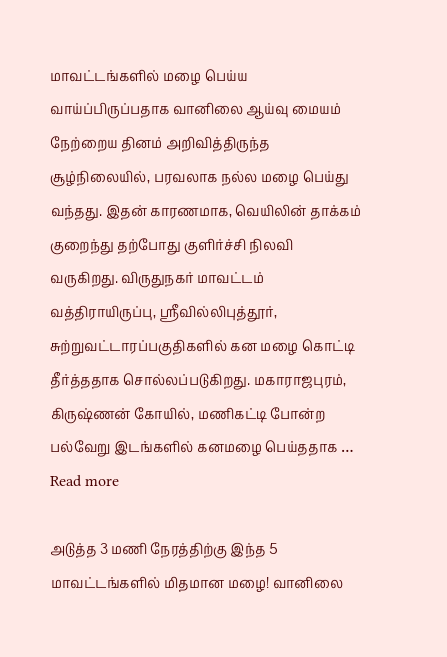மாவட்டங்களில் மழை பெய்ய வாய்ப்பிருப்பதாக வானிலை ஆய்வு மையம் நேற்றைய தினம் அறிவித்திருந்த சூழ்நிலையில், பரவலாக நல்ல மழை பெய்து வந்தது. இதன் காரணமாக, வெயிலின் தாக்கம் குறைந்து தற்போது குளிர்ச்சி நிலவி வருகிறது. விருதுநகர் மாவட்டம் வத்திராயிருப்பு, ஸ்ரீவில்லிபுத்தூர், சுற்றுவட்டாரப்பகுதிகளில் கன மழை கொட்டி தீர்த்ததாக சொல்லப்படுகிறது. மகாராஜபுரம், கிருஷ்ணன் கோயில், மணிகட்டி போன்ற பல்வேறு இடங்களில் கனமழை பெய்ததாக … Read more

அடுத்த 3 மணி நேரத்திற்கு இந்த 5 மாவட்டங்களில் மிதமான மழை! வானிலை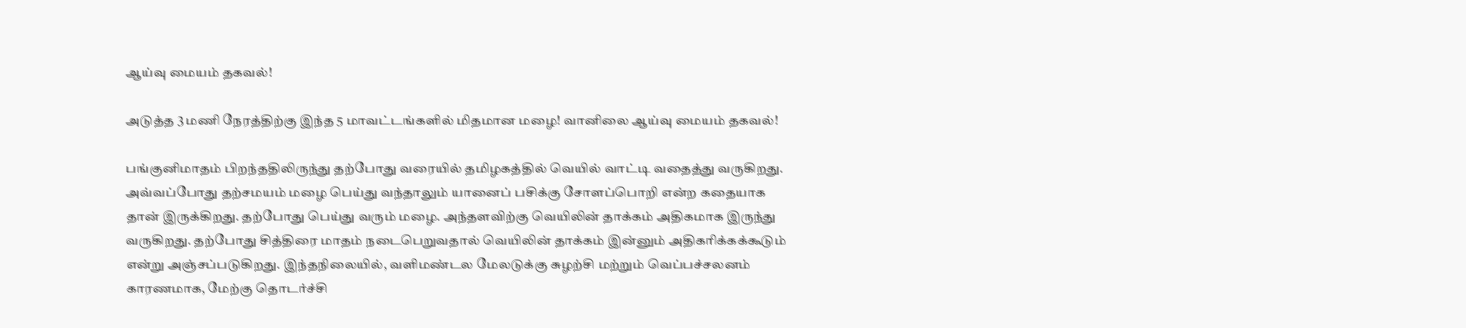ஆய்வு மையம் தகவல்!

அடுத்த 3 மணி நேரத்திற்கு இந்த 5 மாவட்டங்களில் மிதமான மழை! வானிலை ஆய்வு மையம் தகவல்!

பங்குனிமாதம் பிறந்ததிலிருந்து தற்போது வரையில் தமிழகத்தில் வெயில் வாட்டி வதைத்து வருகிறது. அவ்வப்போது தற்சமயம் மழை பெய்து வந்தாலும் யானைப் பசிக்கு சோளப்பொறி என்ற கதையாக தான் இருக்கிறது. தற்போது பெய்து வரும் மழை. அந்தளவிற்கு வெயிலின் தாக்கம் அதிகமாக இருந்து வருகிறது. தற்போது சித்திரை மாதம் நடைபெறுவதால் வெயிலின் தாக்கம் இன்னும் அதிகரிக்கக்கூடும் என்று அஞ்சப்படுகிறது. இந்தநிலையில், வளிமண்டல மேலடுக்கு சுழற்சி மற்றும் வெப்பச்சலனம் காரணமாக, மேற்கு தொடர்ச்சி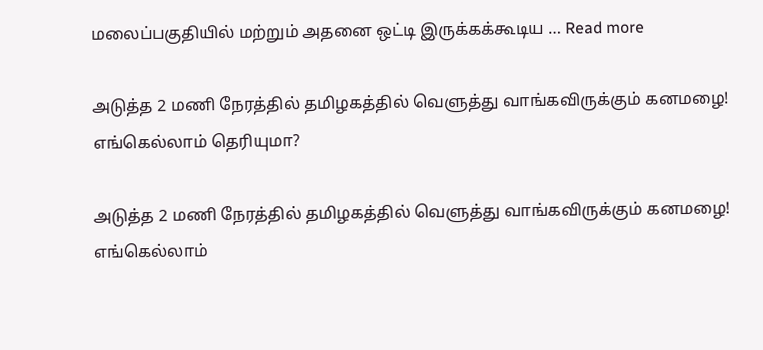மலைப்பகுதியில் மற்றும் அதனை ஒட்டி இருக்கக்கூடிய … Read more

அடுத்த 2 மணி நேரத்தில் தமிழகத்தில் வெளுத்து வாங்கவிருக்கும் கனமழை! எங்கெல்லாம் தெரியுமா?

அடுத்த 2 மணி நேரத்தில் தமிழகத்தில் வெளுத்து வாங்கவிருக்கும் கனமழை! எங்கெல்லாம்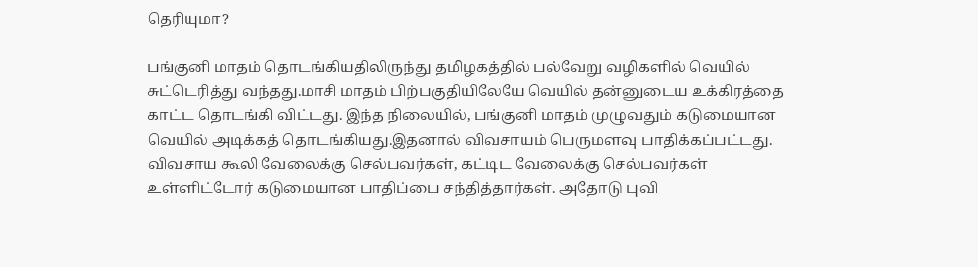தெரியுமா?

பங்குனி மாதம் தொடங்கியதிலிருந்து தமிழகத்தில் பல்வேறு வழிகளில் வெயில் சுட்டெரித்து வந்தது.மாசி மாதம் பிற்பகுதியிலேயே வெயில் தன்னுடைய உக்கிரத்தை காட்ட தொடங்கி விட்டது. இந்த நிலையில், பங்குனி மாதம் முழுவதும் கடுமையான வெயில் அடிக்கத் தொடங்கியது.இதனால் விவசாயம் பெருமளவு பாதிக்கப்பட்டது. விவசாய கூலி வேலைக்கு செல்பவர்கள், கட்டிட வேலைக்கு செல்பவர்கள் உள்ளிட்டோர் கடுமையான பாதிப்பை சந்தித்தார்கள். அதோடு புவி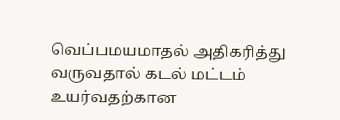வெப்பமயமாதல் அதிகரித்து வருவதால் கடல் மட்டம் உயர்வதற்கான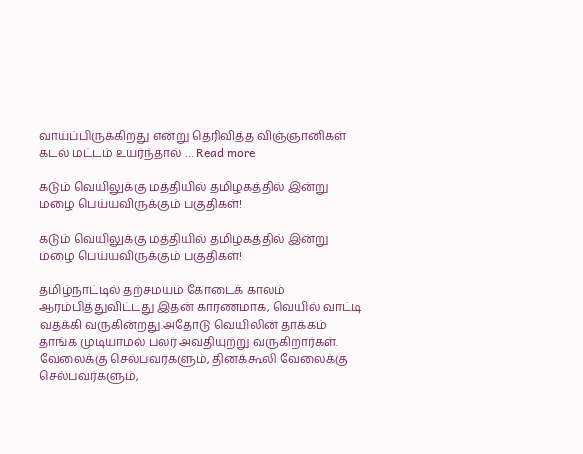வாய்ப்பிருக்கிறது என்று தெரிவித்த விஞ்ஞானிகள் கடல் மட்டம் உயர்ந்தால் … Read more

கடும் வெயிலுக்கு மத்தியில் தமிழகத்தில் இன்று மழை பெய்யவிருக்கும் பகுதிகள்!

கடும் வெயிலுக்கு மத்தியில் தமிழகத்தில் இன்று மழை பெய்யவிருக்கும் பகுதிகள்!

தமிழ்நாட்டில் தற்சமயம் கோடைக் காலம் ஆரம்பித்துவிட்டது இதன் காரணமாக, வெயில் வாட்டி வதக்கி வருகின்றது.அதோடு வெயிலின் தாக்கம் தாங்க முடியாமல் பலர் அவதியுற்று வருகிறார்கள். வேலைக்கு செல்பவர்களும், தினக்கூலி வேலைக்கு செல்பவர்களும்,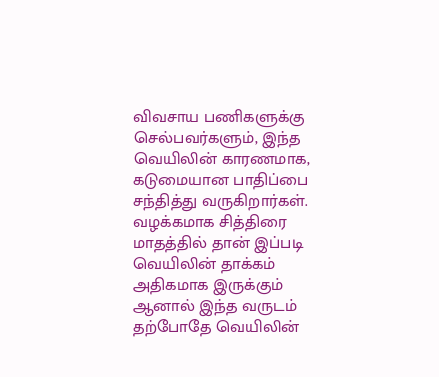விவசாய பணிகளுக்கு செல்பவர்களும், இந்த வெயிலின் காரணமாக, கடுமையான பாதிப்பை சந்தித்து வருகிறார்கள். வழக்கமாக சித்திரை மாதத்தில் தான் இப்படி வெயிலின் தாக்கம் அதிகமாக இருக்கும் ஆனால் இந்த வருடம் தற்போதே வெயிலின்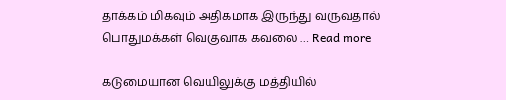தாக்கம் மிகவும் அதிகமாக இருந்து வருவதால் பொதுமக்கள் வெகுவாக கவலை … Read more

கடுமையான வெயிலுக்கு மத்தியில்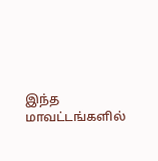இந்த மாவட்டங்களில்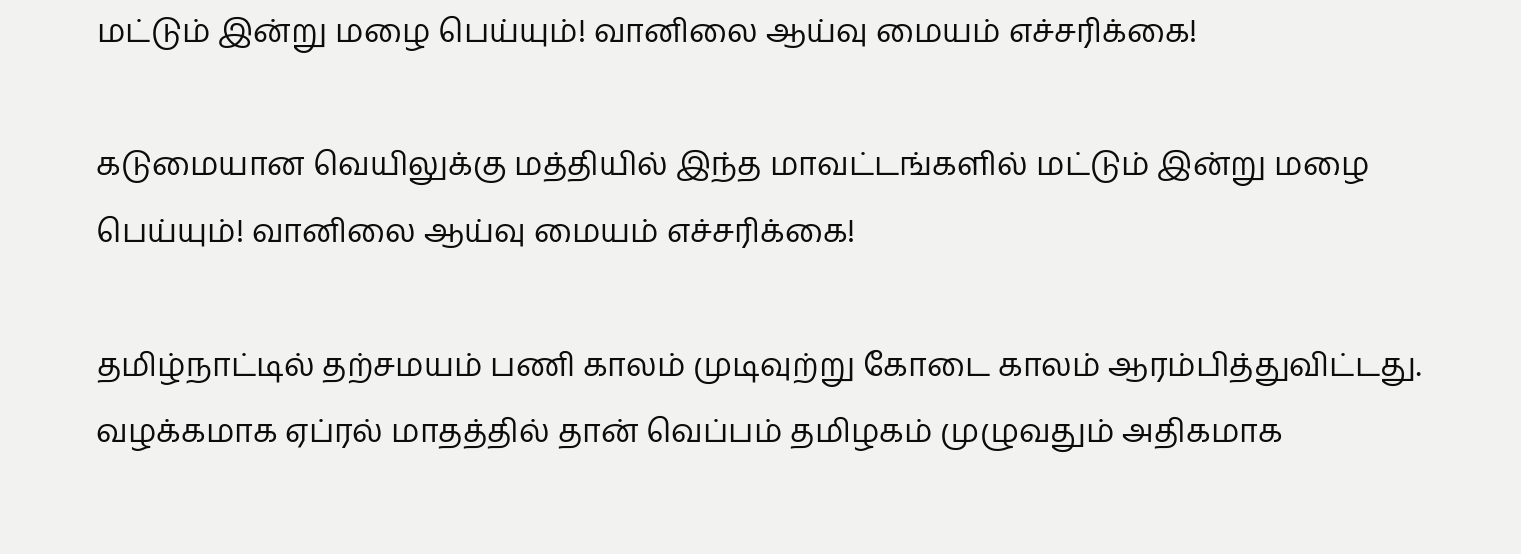மட்டும் இன்று மழை பெய்யும்! வானிலை ஆய்வு மையம் எச்சரிக்கை!

கடுமையான வெயிலுக்கு மத்தியில் இந்த மாவட்டங்களில் மட்டும் இன்று மழை பெய்யும்! வானிலை ஆய்வு மையம் எச்சரிக்கை!

தமிழ்நாட்டில் தற்சமயம் பணி காலம் முடிவுற்று கோடை காலம் ஆரம்பித்துவிட்டது. வழக்கமாக ஏப்ரல் மாதத்தில் தான் வெப்பம் தமிழகம் முழுவதும் அதிகமாக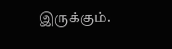இருக்கும்.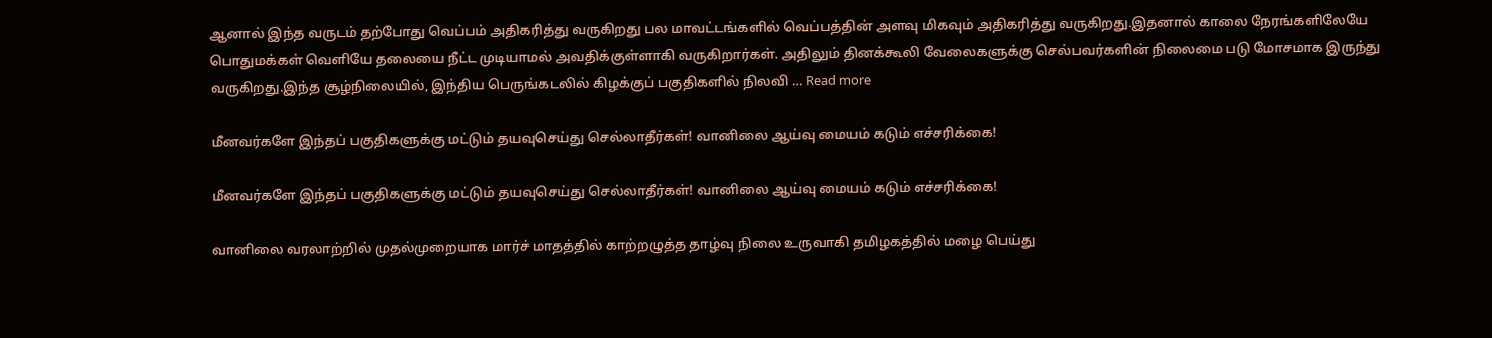ஆனால் இந்த வருடம் தற்போது வெப்பம் அதிகரித்து வருகிறது பல மாவட்டங்களில் வெப்பத்தின் அளவு மிகவும் அதிகரித்து வருகிறது.இதனால் காலை நேரங்களிலேயே பொதுமக்கள் வெளியே தலையை நீட்ட முடியாமல் அவதிக்குள்ளாகி வருகிறார்கள். அதிலும் தினக்கூலி வேலைகளுக்கு செல்பவர்களின் நிலைமை படு மோசமாக இருந்து வருகிறது.இந்த சூழ்நிலையில், இந்திய பெருங்கடலில் கிழக்குப் பகுதிகளில் நிலவி … Read more

மீனவர்களே இந்தப் பகுதிகளுக்கு மட்டும் தயவுசெய்து செல்லாதீர்கள்! வானிலை ஆய்வு மையம் கடும் எச்சரிக்கை!

மீனவர்களே இந்தப் பகுதிகளுக்கு மட்டும் தயவுசெய்து செல்லாதீர்கள்! வானிலை ஆய்வு மையம் கடும் எச்சரிக்கை!

வானிலை வரலாற்றில் முதல்முறையாக மார்ச் மாதத்தில் காற்றழுத்த தாழ்வு நிலை உருவாகி தமிழகத்தில் மழை பெய்து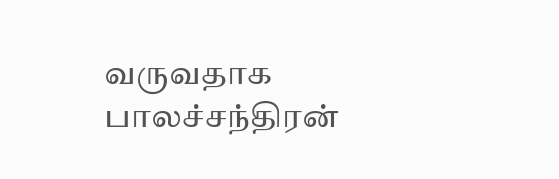வருவதாக பாலச்சந்திரன்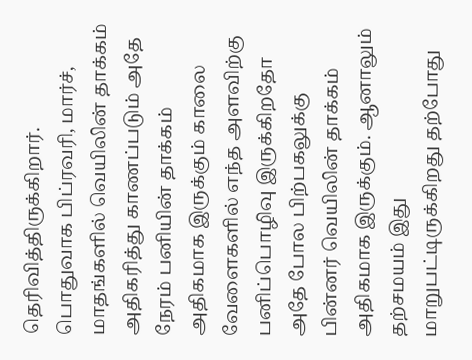தெரிவித்திருக்கிறார். பொதுவாக பிப்ரவரி, மார்ச், மாதங்களில் வெயிலின் தாக்கம் அதிகரித்து காணப்படும் அதே நேரம் பனியின் தாக்கம் அதிகமாக இருக்கும் காலை வேளைகளில் எந்த அளவிற்கு பனிப்பொழிவு இருக்கிறதோ அதே போல பிற்பகலுக்கு பின்னர் வெயிலின் தாக்கம் அதிகமாக இருக்கும். ஆனாலும் தற்சமயம் இது மாறுபட்டிருக்கிறது தற்போது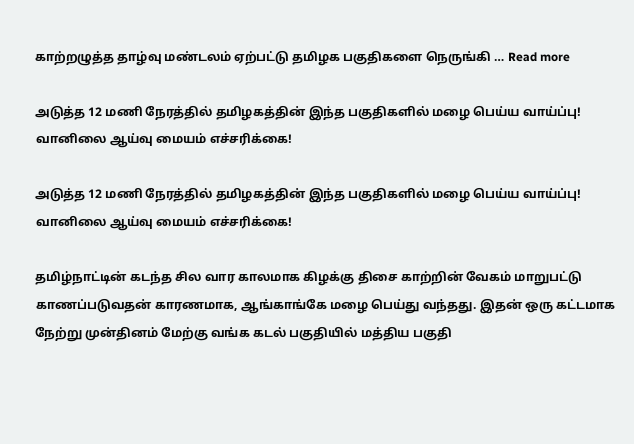காற்றழுத்த தாழ்வு மண்டலம் ஏற்பட்டு தமிழக பகுதிகளை நெருங்கி … Read more

அடுத்த 12 மணி நேரத்தில் தமிழகத்தின் இந்த பகுதிகளில் மழை பெய்ய வாய்ப்பு! வானிலை ஆய்வு மையம் எச்சரிக்கை!

அடுத்த 12 மணி நேரத்தில் தமிழகத்தின் இந்த பகுதிகளில் மழை பெய்ய வாய்ப்பு! வானிலை ஆய்வு மையம் எச்சரிக்கை!

தமிழ்நாட்டின் கடந்த சில வார காலமாக கிழக்கு திசை காற்றின் வேகம் மாறுபட்டு காணப்படுவதன் காரணமாக, ஆங்காங்கே மழை பெய்து வந்தது. இதன் ஒரு கட்டமாக நேற்று முன்தினம் மேற்கு வங்க கடல் பகுதியில் மத்திய பகுதி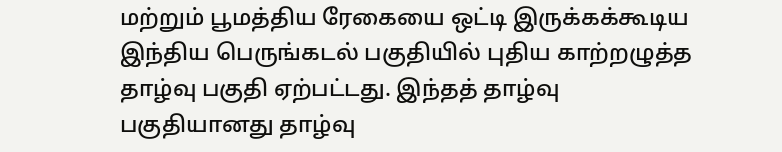மற்றும் பூமத்திய ரேகையை ஒட்டி இருக்கக்கூடிய இந்திய பெருங்கடல் பகுதியில் புதிய காற்றழுத்த தாழ்வு பகுதி ஏற்பட்டது. இந்தத் தாழ்வு பகுதியானது தாழ்வு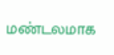மண்டலமாக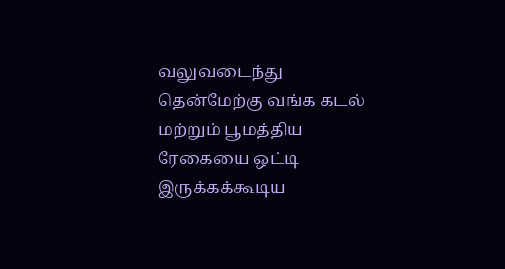வலுவடைந்து தென்மேற்கு வங்க கடல் மற்றும் பூமத்திய ரேகையை ஒட்டி இருக்கக்கூடிய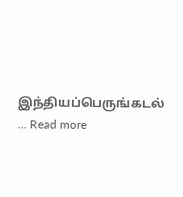இந்தியப்பெருங்கடல் … Read more